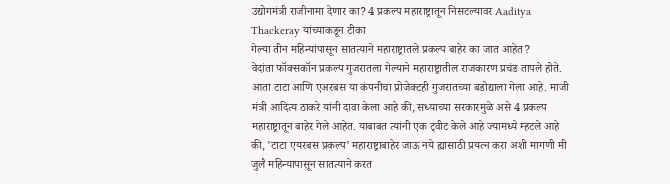उद्योगमंत्री राजीनामा देणार का? 4 प्रकल्प महाराष्ट्रातून निसटल्यावर Aaditya Thackeray यांच्याकडून टीका
गेल्या तीन महिन्यांपासून सातत्याने महाराष्ट्रातले प्रकल्प बाहेर का जात आहेत?
वेदांता फॉक्सकॉन प्रकल्प गुजरातला गेल्याने महाराष्ट्रातील राजकारण प्रचंड तापले होते. आता टाटा आणि एअरबस या कंपनीचा प्रोजेक्टही गुजरातच्या बडोद्याला गेला आहे. माजी मंत्री आदित्य ठाकरे यांनी दावा केला आहे की, सध्याच्या सरकारमुळे असे 4 प्रकल्प महाराष्ट्रातून बाहेर गेले आहेत. याबाबत त्यांनी एक ट्वीट केले आहे ज्यामध्ये म्हटले आहे की, 'टाटा एयरबस प्रकल्प’ महाराष्ट्राबाहेर जाऊ नये ह्यासाठी प्रयत्न करा अशी मागणी मी जुलै महिन्यापासून सातत्याने करत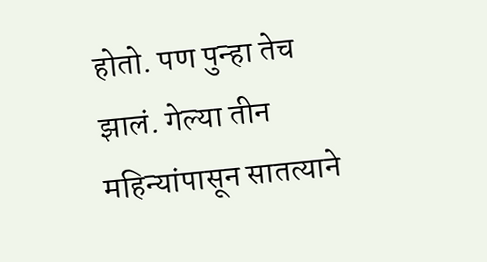होतो. पण पुन्हा तेच झालं. गेल्या तीन महिन्यांपासून सातत्याने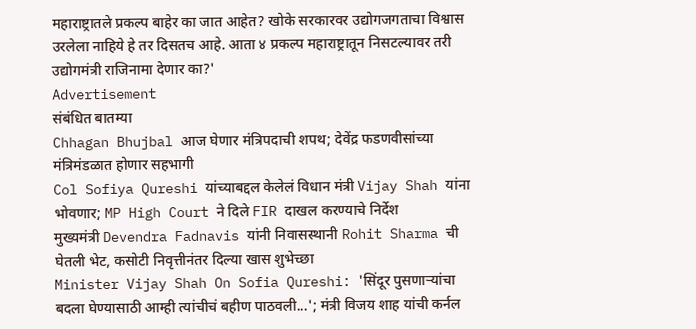महाराष्ट्रातले प्रकल्प बाहेर का जात आहेत? खोके सरकारवर उद्योगजगताचा विश्वास उरलेला नाहिये हे तर दिसतच आहे. आता ४ प्रकल्प महाराष्ट्रातून निसटल्यावर तरी उद्योगमंत्री राजिनामा देणार का?'
Advertisement
संबंधित बातम्या
Chhagan Bhujbal आज घेणार मंत्रिपदाची शपथ; देवेंद्र फडणवीसांच्या मंत्रिमंडळात होणार सहभागी
Col Sofiya Qureshi यांच्याबद्दल केलेलं विधान मंत्री Vijay Shah यांना भोवणार; MP High Court ने दिले FIR दाखल करण्याचे निर्देश
मुख्यमंत्री Devendra Fadnavis यांनी निवासस्थानी Rohit Sharma ची घेतली भेट, कसोटी निवृत्तीनंतर दिल्या खास शुभेच्छा
Minister Vijay Shah On Sofia Qureshi: 'सिंदूर पुसणाऱ्यांचा बदला घेण्यासाठी आम्ही त्यांचीचं बहीण पाठवली...'; मंत्री विजय शाह यांची कर्नल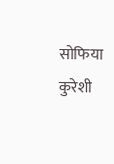सोफिया कुरेशी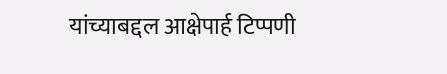यांच्याबद्दल आक्षेपार्ह टिप्पणी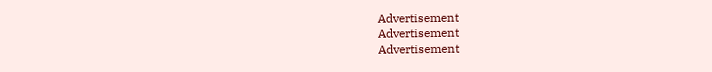Advertisement
Advertisement
Advertisement